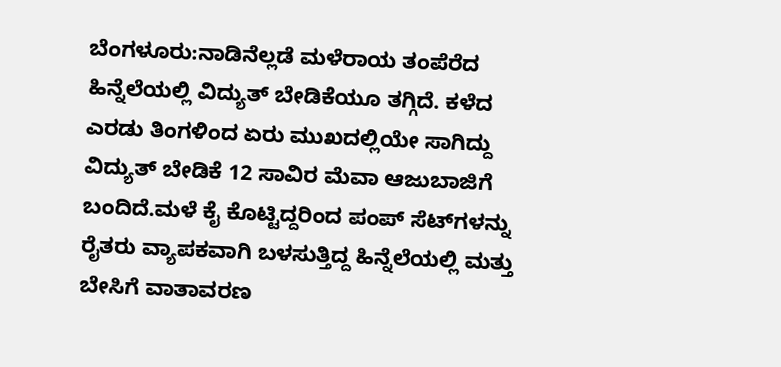ಬೆಂಗಳೂರು:ನಾಡಿನೆಲ್ಲಡೆ ಮಳೆರಾಯ ತಂಪೆರೆದ ಹಿನ್ನೆಲೆಯಲ್ಲಿ ವಿದ್ಯುತ್ ಬೇಡಿಕೆಯೂ ತಗ್ಗಿದೆ. ಕಳೆದ ಎರಡು ತಿಂಗಳಿಂದ ಏರು ಮುಖದಲ್ಲಿಯೇ ಸಾಗಿದ್ದು ವಿದ್ಯುತ್ ಬೇಡಿಕೆ 12 ಸಾವಿರ ಮೆವಾ ಆಜುಬಾಜಿಗೆ ಬಂದಿದೆ.ಮಳೆ ಕೈ ಕೊಟ್ಟಿದ್ದರಿಂದ ಪಂಪ್ ಸೆಟ್‌ಗಳನ್ನು ರೈತರು ವ್ಯಾಪಕವಾಗಿ ಬಳಸುತ್ತಿದ್ದ ಹಿನ್ನೆಲೆಯಲ್ಲಿ ಮತ್ತು ಬೇಸಿಗೆ ವಾತಾವರಣ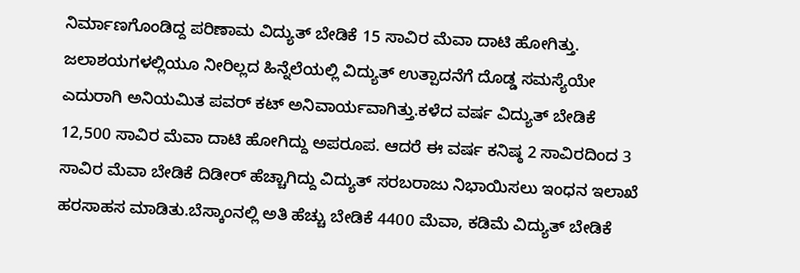ನಿರ್ಮಾಣಗೊಂಡಿದ್ದ ಪರಿಣಾಮ ವಿದ್ಯುತ್ ಬೇಡಿಕೆ 15 ಸಾವಿರ ಮೆವಾ ದಾಟಿ ಹೋಗಿತ್ತು. ಜಲಾಶಯಗಳಲ್ಲಿಯೂ ನೀರಿಲ್ಲದ ಹಿನ್ನೆಲೆಯಲ್ಲಿ ವಿದ್ಯುತ್ ಉತ್ಪಾದನೆಗೆ ದೊಡ್ಡ ಸಮಸ್ಯೆಯೇ ಎದುರಾಗಿ ಅನಿಯಮಿತ ಪವರ್ ಕಟ್ ಅನಿವಾರ್ಯವಾಗಿತ್ತು.ಕಳೆದ ವರ್ಷ ವಿದ್ಯುತ್ ಬೇಡಿಕೆ 12,500 ಸಾವಿರ ಮೆವಾ ದಾಟಿ ಹೋಗಿದ್ದು ಅಪರೂಪ. ಆದರೆ ಈ ವರ್ಷ ಕನಿಷ್ಠ 2 ಸಾವಿರದಿಂದ 3 ಸಾವಿರ ಮೆವಾ ಬೇಡಿಕೆ ದಿಡೀರ್ ಹೆಚ್ಚಾಗಿದ್ದು ವಿದ್ಯುತ್ ಸರಬರಾಜು ನಿಭಾಯಿಸಲು ಇಂಧನ ಇಲಾಖೆ ಹರಸಾಹಸ ಮಾಡಿತು.ಬೆಸ್ಕಾಂನಲ್ಲಿ ಅತಿ ಹೆಚ್ಚು ಬೇಡಿಕೆ 4400 ಮೆವಾ, ಕಡಿಮೆ ವಿದ್ಯುತ್ ಬೇಡಿಕೆ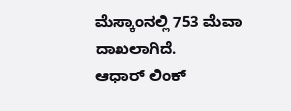ಮೆಸ್ಕಾಂನಲ್ಲಿ 753 ಮೆವಾ ದಾಖಲಾಗಿದೆ.
ಆಧಾರ್ ಲಿಂಕ್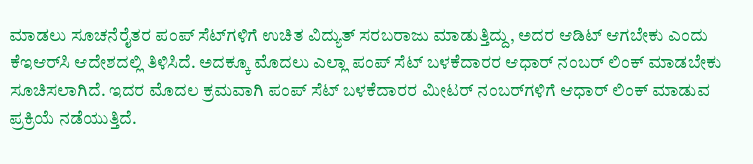ಮಾಡಲು ಸೂಚನೆರೈತರ ಪಂಪ್ ಸೆಟ್‌ಗಳಿಗೆ ಉಚಿತ ವಿದ್ಯುತ್ ಸರಬರಾಜು ಮಾಡುತ್ತಿದ್ದು, ಅದರ ಆಡಿಟ್ ಆಗಬೇಕು ಎಂದು ಕೆಇಆರ್‌ಸಿ ಆದೇಶದಲ್ಲಿ ತಿಳಿಸಿದೆ. ಅದಕ್ಕೂ ಮೊದಲು ಎಲ್ಲಾ ಪಂಪ್ ಸೆಟ್ ಬಳಕೆದಾರರ ಆಧಾರ್ ನಂಬರ್ ಲಿಂಕ್ ಮಾಡಬೇಕು ಸೂಚಿಸಲಾಗಿದೆ. ಇದರ ಮೊದಲ ಕ್ರಮವಾಗಿ ಪಂಪ್ ಸೆಟ್ ಬಳಕೆದಾರರ ಮೀಟರ್ ನಂಬರ್‌ಗಳಿಗೆ ಆಧಾರ್ ಲಿಂಕ್ ಮಾಡುವ ಪ್ರಕ್ರಿಯೆ ನಡೆಯುತ್ತಿದೆ.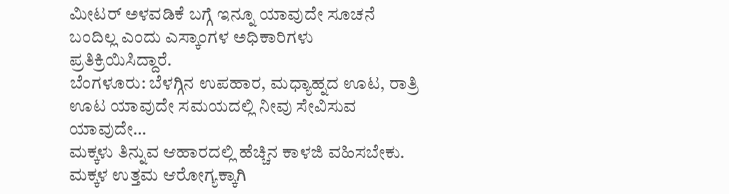ಮೀಟರ್ ಅಳವಡಿಕೆ ಬಗ್ಗೆ ಇನ್ನೂ ಯಾವುದೇ ಸೂಚನೆ ಬಂದಿಲ್ಲ ಎಂದು ಎಸ್ಕಾಂಗಳ ಅಧಿಕಾರಿಗಳು ಪ್ರತಿಕ್ರಿಯಿಸಿದ್ದಾರೆ.
ಬೆಂಗಳೂರು: ಬೆಳಗ್ಗಿನ ಉಪಹಾರ, ಮಧ್ಯಾಹ್ನದ ಊಟ, ರಾತ್ರಿ ಊಟ ಯಾವುದೇ ಸಮಯದಲ್ಲಿ ನೀವು ಸೇವಿಸುವ ಯಾವುದೇ…
ಮಕ್ಕಳು ತಿನ್ನುವ ಆಹಾರದಲ್ಲಿ ಹೆಚ್ಚಿನ ಕಾಳಜಿ ವಹಿಸಬೇಕು. ಮಕ್ಕಳ ಉತ್ತಮ ಆರೋಗ್ಯಕ್ಕಾಗಿ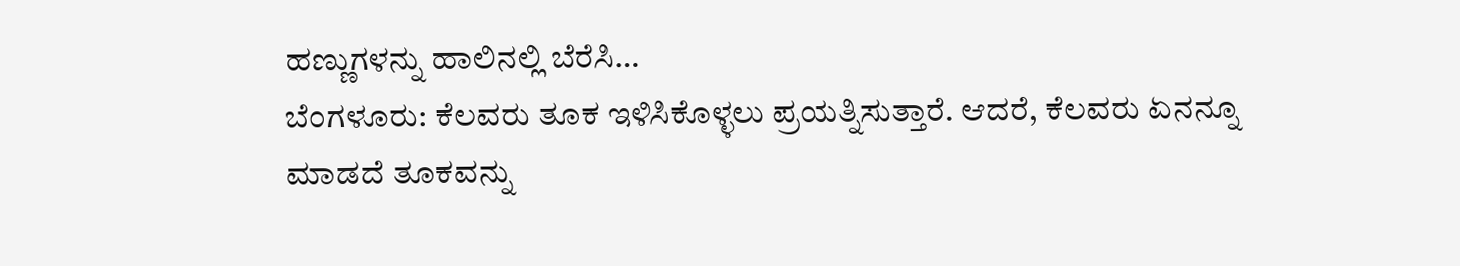ಹಣ್ಣುಗಳನ್ನು ಹಾಲಿನಲ್ಲಿ ಬೆರೆಸಿ…
ಬೆಂಗಳೂರು: ಕೆಲವರು ತೂಕ ಇಳಿಸಿಕೊಳ್ಳಲು ಪ್ರಯತ್ನಿಸುತ್ತಾರೆ. ಆದರೆ, ಕೆಲವರು ಏನನ್ನೂ ಮಾಡದೆ ತೂಕವನ್ನು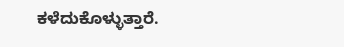ಕಳೆದುಕೊಳ್ಳುತ್ತಾರೆ.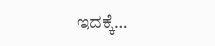ಇದಕ್ಕೆ…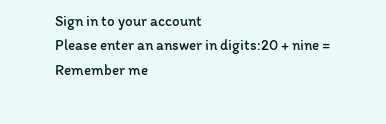Sign in to your account
Please enter an answer in digits:20 + nine =
Remember me